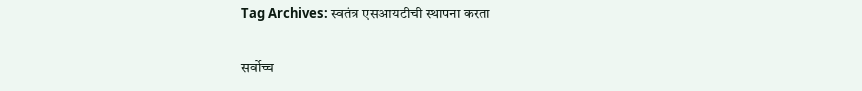Tag Archives: स्वतंत्र एसआयटीची स्थापना करता

सर्वोच्च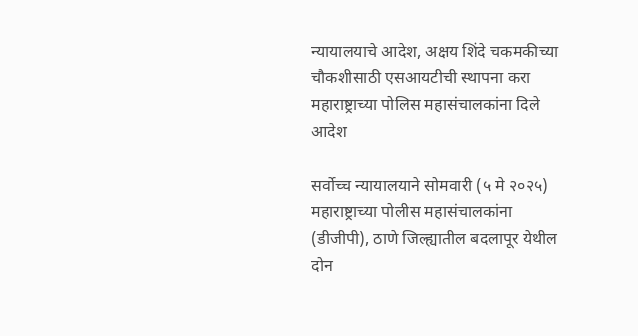न्यायालयाचे आदेश, अक्षय शिंदे चकमकीच्या चौकशीसाठी एसआयटीची स्थापना करा महाराष्ट्राच्या पोलिस महासंचालकांना दिले आदेश

सर्वोच्च न्यायालयाने सोमवारी (५ मे २०२५) महाराष्ट्राच्या पोलीस महासंचालकांना (डीजीपी), ठाणे जिल्ह्यातील बदलापूर येथील दोन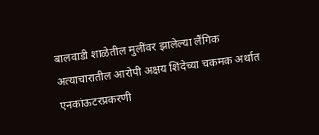बालवाडी शाळेतील मुलींवर झालेल्या लैंगिक अत्याचारातील आरोपी अक्षय शिंदेच्या चकमक अर्थात एनकांऊटरप्रकरणी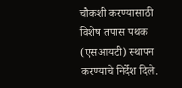चौकशी करण्यासाठी विशेष तपास पथक (एसआयटी) स्थापन करण्याचे निर्देश दिले.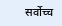सर्वोच्च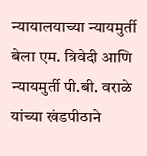न्यायालयाच्या न्यायमुर्ती बेला एम. त्रिवेदी आणि न्यायमुर्ती पी.बी. वराळे यांच्या खंडपीठाने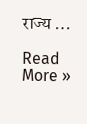राज्य …

Read More »